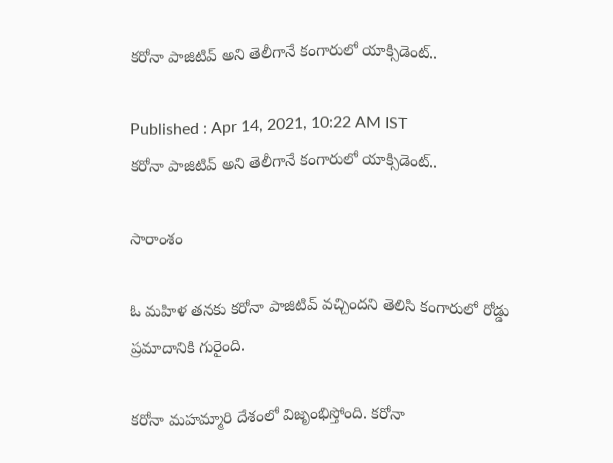కరోనా పాజిటివ్ అని తెలీగానే కంగారులో యాక్సిడెంట్..

Published : Apr 14, 2021, 10:22 AM IST
కరోనా పాజిటివ్ అని తెలీగానే కంగారులో యాక్సిడెంట్..

సారాంశం

ఓ మహిళ తనకు కరోనా పాజిటివ్ వచ్చిందని తెలిసి కంగారులో రోడ్డు ప్రమాదానికి గురైంది.

కరోనా మహమ్మారి దేశంలో విజృంభిస్తోంది. కరోనా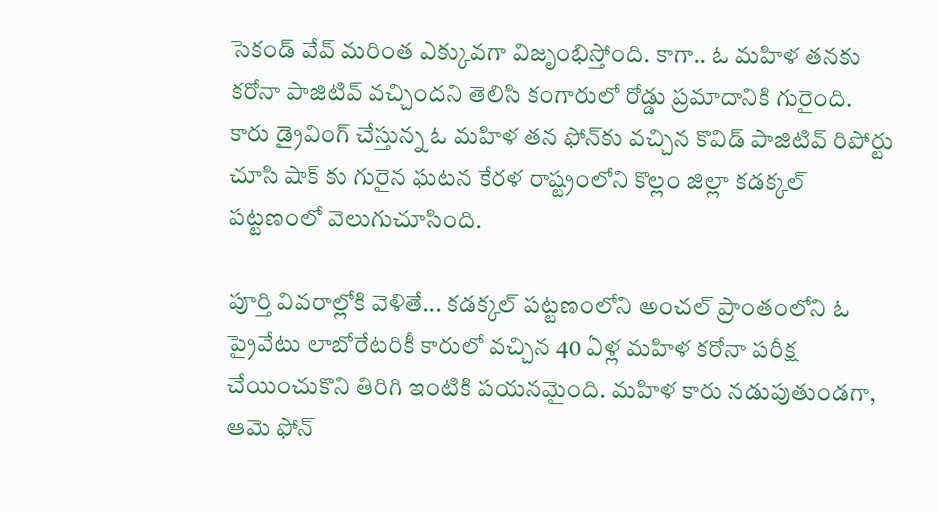సెకండ్ వేవ్ మరింత ఎక్కువగా విజృంభిస్తోంది. కాగా.. ఓ మహిళ తనకు కరోనా పాజిటివ్ వచ్చిందని తెలిసి కంగారులో రోడ్డు ప్రమాదానికి గురైంది. కారు డ్రైవింగ్ చేస్తున్న ఓ మహిళ తన ఫోన్‌కు వచ్చిన కొవిడ్ పాజిటివ్ రిపోర్టు చూసి షాక్ కు గురైన ఘటన కేరళ రాష్ట్రంలోని కొల్లం జిల్లా కడక్కల్ పట్టణంలో వెలుగుచూసింది.

పూర్తి వివరాల్లోకి వెళితే... కడక్కల్ పట్టణంలోని అంచల్ ప్రాంతంలోని ఓ ప్రైవేటు లాబోరేటరికీ కారులో వచ్చిన 40 ఏళ్ల మహిళ కరోనా పరీక్ష చేయించుకొని తిరిగి ఇంటికి పయనమైంది. మహిళ కారు నడుపుతుండగా, ఆమె ఫోన్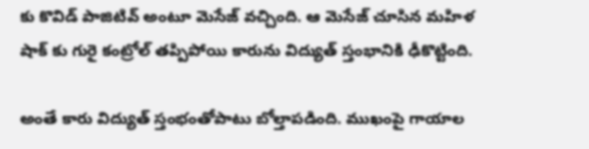కు కొవిడ్ పాజిటివ్ అంటూ మెసేజ్ వచ్చింది. ఆ మెసేజ్ చూసిన మహిళ షాక్ కు గురై కంట్రోల్ తప్పిపోయి కారును విద్యుత్ స్తంభానికి ఢీకొట్టింది.

అంతే కారు విద్యుత్ స్తంభంతోపాటు బోల్తాపడింది. ముఖంపై గాయాల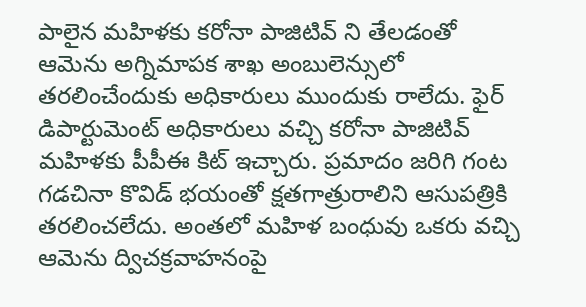పాలైన మహిళకు కరోనా పాజిటివ్ ని తేలడంతో ఆమెను అగ్నిమాపక శాఖ అంబులెన్సులో తరలించేందుకు అధికారులు ముందుకు రాలేదు. ఫైర్ డిపార్టుమెంట్ అధికారులు వచ్చి కరోనా పాజిటివ్ మహిళకు పీపీఈ కిట్ ఇచ్చారు. ప్రమాదం జరిగి గంట గడచినా కొవిడ్ భయంతో క్షతగాత్రురాలిని ఆసుపత్రికి తరలించలేదు. అంతలో మహిళ బంధువు ఒకరు వచ్చి ఆమెను ద్విచక్రవాహనంపై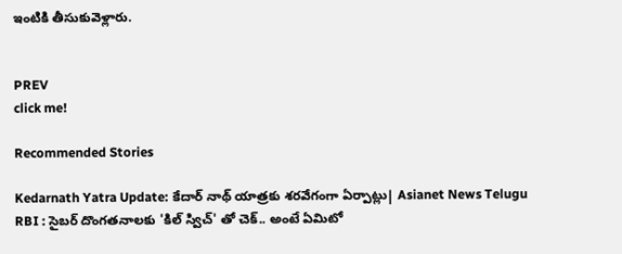ఇంటికి తీసుకువెళ్లారు.


PREV
click me!

Recommended Stories

Kedarnath Yatra Update: కేదార్ నాథ్ యాత్రకు శరవేగంగా ఏర్పాట్లు| Asianet News Telugu
RBI : సైబర్ దొంగతనాలకు 'కిల్ స్విచ్' తో చెక్.. అంటే ఏమిటో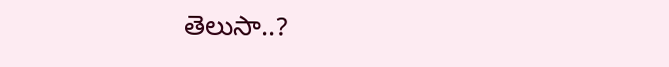తెలుసా..?